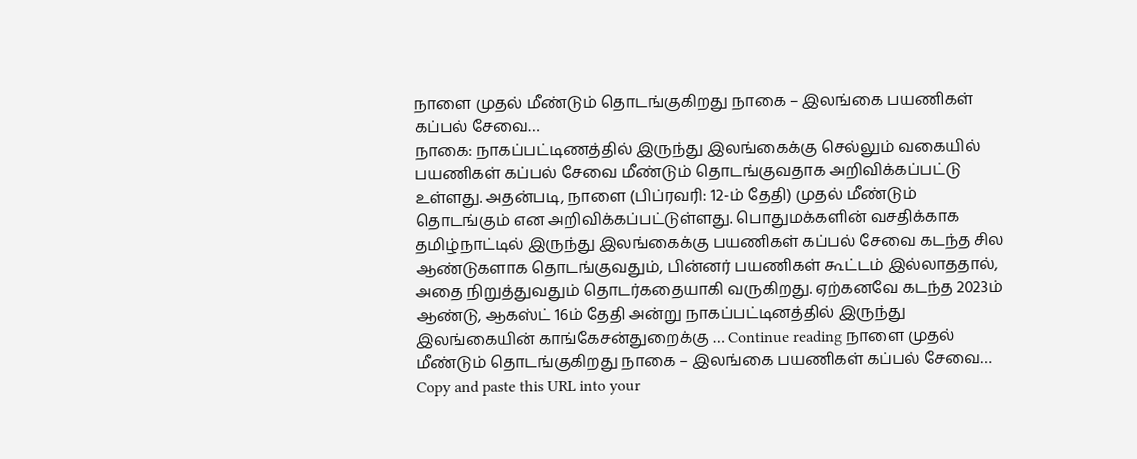நாளை முதல் மீண்டும் தொடங்குகிறது நாகை – இலங்கை பயணிகள் கப்பல் சேவை…
நாகை: நாகப்பட்டிணத்தில் இருந்து இலங்கைக்கு செல்லும் வகையில் பயணிகள் கப்பல் சேவை மீண்டும் தொடங்குவதாக அறிவிக்கப்பட்டு உள்ளது. அதன்படி, நாளை (பிப்ரவரி: 12-ம் தேதி) முதல் மீண்டும் தொடங்கும் என அறிவிக்கப்பட்டுள்ளது. பொதுமக்களின் வசதிக்காக தமிழ்நாட்டில் இருந்து இலங்கைக்கு பயணிகள் கப்பல் சேவை கடந்த சில ஆண்டுகளாக தொடங்குவதும், பின்னர் பயணிகள் கூட்டம் இல்லாததால், அதை நிறுத்துவதும் தொடர்கதையாகி வருகிறது. ஏற்கனவே கடந்த 2023ம் ஆண்டு, ஆகஸ்ட் 16ம் தேதி அன்று நாகப்பட்டினத்தில் இருந்து இலங்கையின் காங்கேசன்துறைக்கு … Continue reading நாளை முதல் மீண்டும் தொடங்குகிறது நாகை – இலங்கை பயணிகள் கப்பல் சேவை…
Copy and paste this URL into your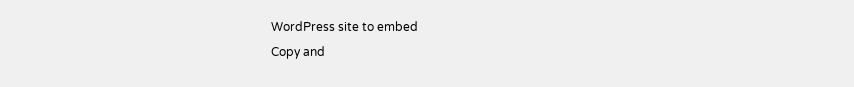WordPress site to embed
Copy and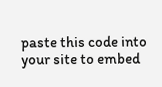paste this code into your site to embed